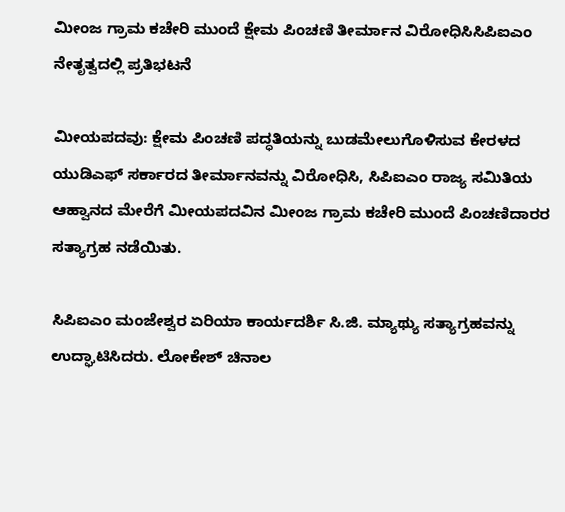ಮೀಂಜ ಗ್ರಾಮ ಕಚೇರಿ ಮುಂದೆ ಕ್ಷೇಮ ಪಿಂಚಣಿ ತೀರ್ಮಾನ ವಿರೋಧಿಸಿಸಿಪಿಐಎಂ ನೇತೃತ್ವದಲ್ಲಿ ಪ್ರತಿಭಟನೆ

ಮೀಯಪದವು: ಕ್ಷೇಮ ಪಿಂಚಣಿ ಪದ್ಧತಿಯನ್ನು ಬುಡಮೇಲುಗೊಳಿಸುವ ಕೇರಳದ ಯುಡಿಎಫ್ ಸರ್ಕಾರದ ತೀರ್ಮಾನವನ್ನು ವಿರೋಧಿಸಿ, ಸಿಪಿಐಎಂ ರಾಜ್ಯ ಸಮಿತಿಯ ಆಹ್ವಾನದ ಮೇರೆಗೆ ಮೀಯಪದವಿನ ಮೀಂಜ ಗ್ರಾಮ ಕಚೇರಿ ಮುಂದೆ ಪಿಂಚಣಿದಾರರ ಸತ್ಯಾಗ್ರಹ ನಡೆಯಿತು.

ಸಿಪಿಐಎಂ ಮಂಜೇಶ್ವರ ಏರಿಯಾ ಕಾರ್ಯದರ್ಶಿ ಸಿ.ಜಿ. ಮ್ಯಾಥ್ಯು ಸತ್ಯಾಗ್ರಹವನ್ನು ಉದ್ಘಾಟಿಸಿದರು. ಲೋಕೇಶ್ ಚಿನಾಲ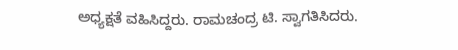ಅಧ್ಯಕ್ಷತೆ ವಹಿಸಿದ್ದರು. ರಾಮಚಂದ್ರ ಟಿ. ಸ್ವಾಗತಿಸಿದರು.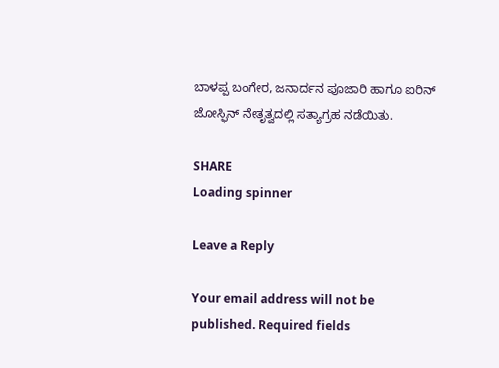ಬಾಳಪ್ಪ ಬಂಗೇರ, ಜನಾರ್ದನ ಪೂಜಾರಿ ಹಾಗೂ ಐರಿನ್ ಜೋಸ್ಫಿನ್ ನೇತೃತ್ವದಲ್ಲಿ ಸತ್ಯಾಗ್ರಹ ನಡೆಯಿತು.

SHARE
Loading spinner

Leave a Reply

Your email address will not be published. Required fields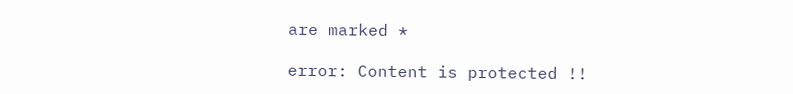are marked *

error: Content is protected !!